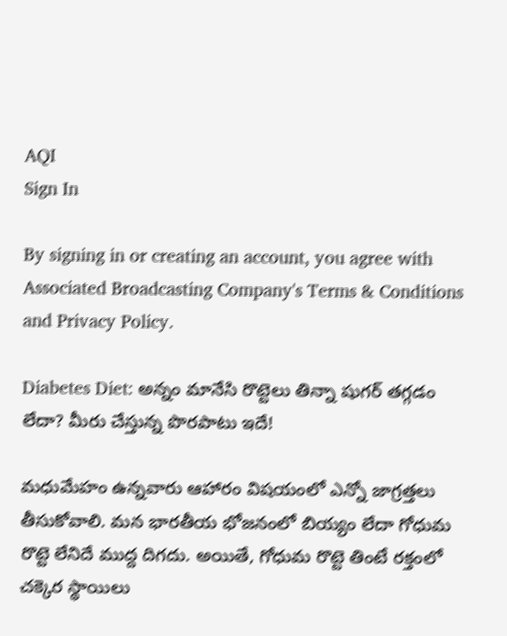AQI
Sign In

By signing in or creating an account, you agree with Associated Broadcasting Company's Terms & Conditions and Privacy Policy.

Diabetes Diet: అన్నం మానేసి రొట్టెలు తిన్నా షుగర్ తగ్గడం లేదా? మీరు చేస్తున్న పొరపాటు ఇదే!

మధుమేహం ఉన్నవారు ఆహారం విషయంలో ఎన్నో జాగ్రత్తలు తీసుకోవాలి. మన భారతీయ భోజనంలో బియ్యం లేదా గోధుమ రొట్టె లేనిదే ముద్ద దిగదు. అయితే, గోధుమ రొట్టె తింటే రక్తంలో చక్కెర స్థాయిలు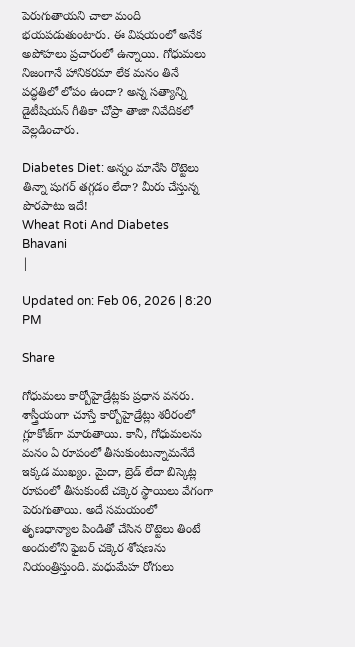పెరుగుతాయని చాలా మంది భయపడుతుంటారు. ఈ విషయంలో అనేక అపోహలు ప్రచారంలో ఉన్నాయి. గోధుమలు నిజంగానే హానికరమా లేక మనం తినే పద్ధతిలో లోపం ఉందా? అన్న సత్యాన్ని డైటీషియన్ గీతికా చోప్రా తాజా నివేదికలో వెల్లడించారు.

Diabetes Diet: అన్నం మానేసి రొట్టెలు తిన్నా షుగర్ తగ్గడం లేదా? మీరు చేస్తున్న పొరపాటు ఇదే!
Wheat Roti And Diabetes
Bhavani
|

Updated on: Feb 06, 2026 | 8:20 PM

Share

గోధుమలు కార్బోహైడ్రేట్లకు ప్రధాన వనరు. శాస్త్రీయంగా చూస్తే కార్బోహైడ్రేట్లు శరీరంలో గ్లూకోజ్‌గా మారుతాయి. కానీ, గోధుమలను మనం ఏ రూపంలో తీసుకుంటున్నామనేదే ఇక్కడ ముఖ్యం. మైదా, బ్రెడ్ లేదా బిస్కెట్ల రూపంలో తీసుకుంటే చక్కెర స్థాయిలు వేగంగా పెరుగుతాయి. అదే సమయంలో తృణధాన్యాల పిండితో చేసిన రొట్టెలు తింటే అందులోని ఫైబర్ చక్కెర శోషణను నియంత్రిస్తుంది. మధుమేహ రోగులు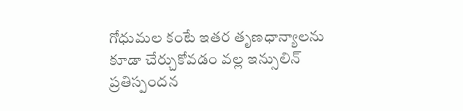గోధుమల కంటే ఇతర తృణధాన్యాలను కూడా చేర్చుకోవడం వల్ల ఇన్సులిన్ ప్రతిస్పందన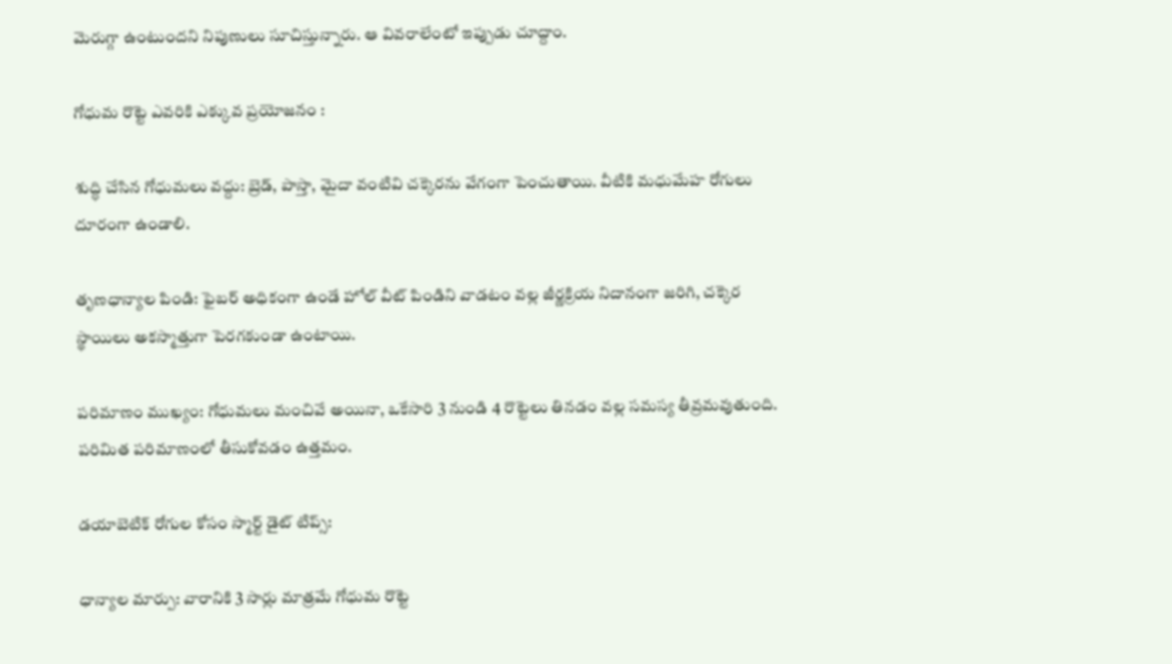మెరుగ్గా ఉంటుందని నిపుణులు సూచిస్తున్నారు. ఆ వివరాలేంటో ఇప్పుడు చూద్దాం.

గోధుమ రొట్టె ఎవరికి ఎక్కువ ప్రయోజనం :

శుద్ధి చేసిన గోధుమలు వద్దు: బ్రెడ్, పాస్తా, మైదా వంటివి చక్కెరను వేగంగా పెంచుతాయి. వీటికి మధుమేహ రోగులు దూరంగా ఉండాలి.

తృణధాన్యాల పిండి: ఫైబర్ అధికంగా ఉండే హోల్ వీట్ పిండిని వాడటం వల్ల జీర్ణక్రియ నిదానంగా జరిగి, చక్కెర స్థాయిలు అకస్మాత్తుగా పెరగకుండా ఉంటాయి.

పరిమాణం ముఖ్యం: గోధుమలు మంచివే అయినా, ఒకేసారి 3 నుండి 4 రొట్టెలు తినడం వల్ల సమస్య తీవ్రమవుతుంది. పరిమిత పరిమాణంలో తీసుకోవడం ఉత్తమం.

డయాబెటిక్ రోగుల కోసం స్మార్ట్ డైట్ టిప్స్:

ధాన్యాల మార్పు: వారానికి 3 సార్లు మాత్రమే గోధుమ రొట్టె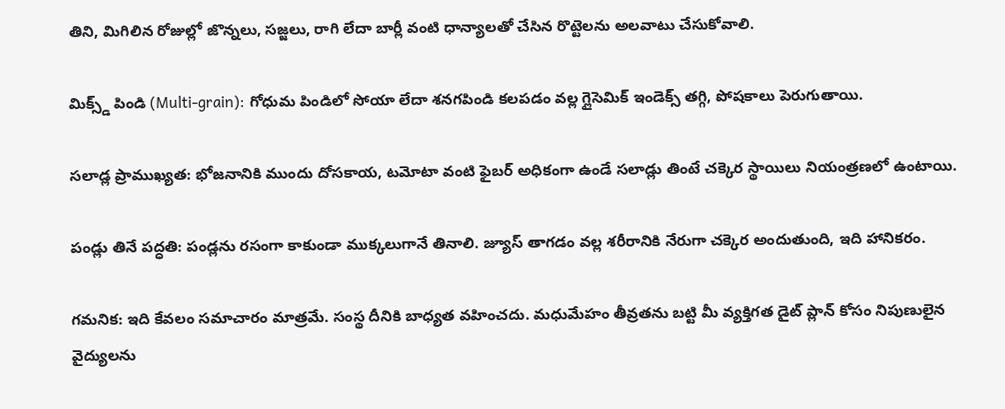తిని, మిగిలిన రోజుల్లో జొన్నలు, సజ్జలు, రాగి లేదా బార్లీ వంటి ధాన్యాలతో చేసిన రొట్టెలను అలవాటు చేసుకోవాలి.

మిక్స్డ్ పిండి (Multi-grain): గోధుమ పిండిలో సోయా లేదా శనగపిండి కలపడం వల్ల గ్లైసెమిక్ ఇండెక్స్ తగ్గి, పోషకాలు పెరుగుతాయి.

సలాడ్ల ప్రాముఖ్యత: భోజనానికి ముందు దోసకాయ, టమోటా వంటి ఫైబర్ అధికంగా ఉండే సలాడ్లు తింటే చక్కెర స్థాయిలు నియంత్రణలో ఉంటాయి.

పండ్లు తినే పద్ధతి: పండ్లను రసంగా కాకుండా ముక్కలుగానే తినాలి. జ్యూస్ తాగడం వల్ల శరీరానికి నేరుగా చక్కెర అందుతుంది, ఇది హానికరం.

గమనిక: ఇది కేవలం సమాచారం మాత్రమే. సంస్థ దీనికి బాధ్యత వహించదు. మధుమేహం తీవ్రతను బట్టి మీ వ్యక్తిగత డైట్ ప్లాన్ కోసం నిపుణులైన వైద్యులను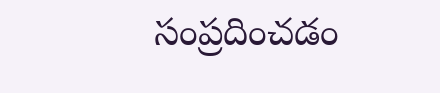సంప్రదించడం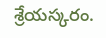శ్రేయస్కరం.